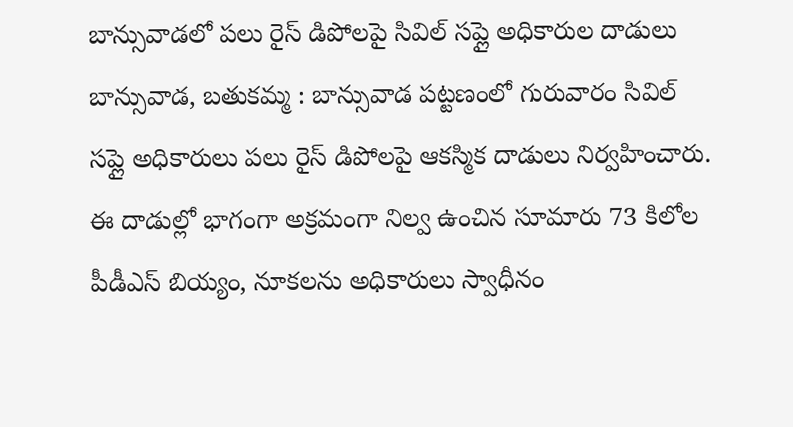బాన్సువాడలో పలు రైస్ డిపోలపై సివిల్ సప్లై అధికారుల దాడులు
బాన్సువాడ, బతుకమ్మ : బాన్సువాడ పట్టణంలో గురువారం సివిల్ సప్లై అధికారులు పలు రైస్ డిపోలపై ఆకస్మిక దాడులు నిర్వహించారు. ఈ దాడుల్లో భాగంగా అక్రమంగా నిల్వ ఉంచిన సూమారు 73 కిలోల పీడీఎస్ బియ్యం, నూకలను అధికారులు స్వాధీనం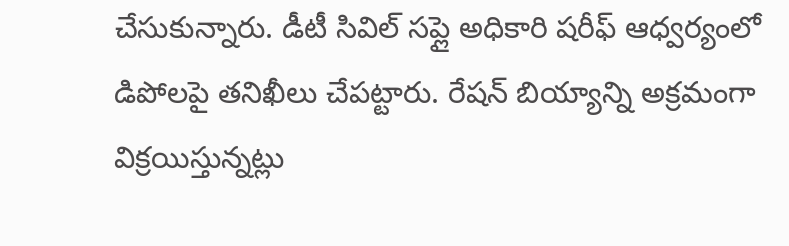చేసుకున్నారు. డీటీ సివిల్ సప్లై అధికారి షరీఫ్ ఆధ్వర్యంలో డిపోలపై తనిఖీలు చేపట్టారు. రేషన్ బియ్యాన్ని అక్రమంగా విక్రయిస్తున్నట్లు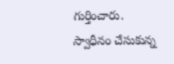గుర్తించారు. స్వాధీనం చేసుకున్న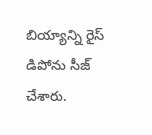బియ్యాన్ని రైస్ డిపోను సీజ్ చేశారు.